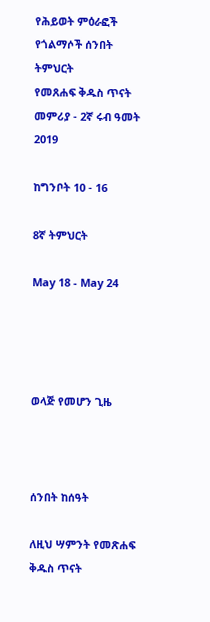የሕይወት ምዕራፎች
የጎልማሶች ሰንበት ትምህርት
የመጸሐፍ ቅዱስ ጥናት መምሪያ - 2ኛ ሩብ ዓመት 2019

ከግንቦት 10 - 16

8ኛ ትምህርት

May 18 - May 24




ወላጅ የመሆን ጊዜ



ሰንበት ከሰዓት

ለዚህ ሣምንት የመጽሐፍ ቅዱስ ጥናት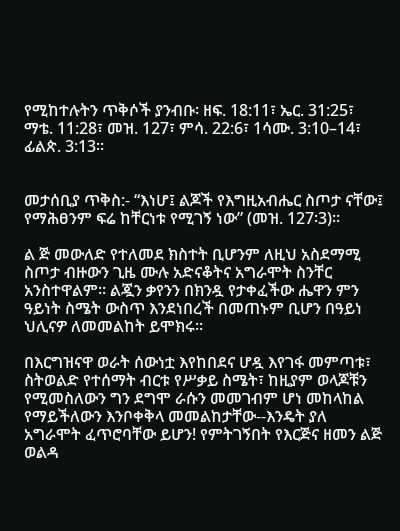የሚከተሉትን ጥቅሶች ያንብቡ፡ ዘፍ. 18:11፣ ኤር. 31:25፣ ማቴ. 11:28፣ መዝ. 127፣ ምሳ. 22:6፣ 1ሳሙ. 3:10–14፣ ፊልጵ. 3:13።


መታሰቢያ ጥቅስ:- “እነሆ፤ ልጆች የእግዚአብሔር ስጦታ ናቸው፤ የማሕፀንም ፍሬ ከቸርነቱ የሚገኝ ነው” (መዝ. 127፡3)፡፡

ል ጅ መውለድ የተለመደ ክስተት ቢሆንም ለዚህ አስደማሚ ስጦታ ብዙውን ጊዜ ሙሉ አድናቆትና አግራሞት ስንቸር አንስተዋልም። ልጇን ቃየንን በክንዷ የታቀፈችው ሔዋን ምን ዓይነት ስሜት ውስጥ እንደነበረች በመጠኑም ቢሆን በዓይነ ህሊናዎ ለመመልከት ይሞክሩ።

በእርግዝናዋ ወራት ሰውነቷ እየከበደና ሆዷ እየገፋ መምጣቱ፣ ስትወልድ የተሰማት ብርቱ የሥቃይ ስሜት፣ ከዚያም ወላጆቹን የሚመስለውን ግን ደግሞ ራሱን መመገብም ሆነ መከላከል የማይችለውን እንቦቀቅላ መመልከታቸው--እንዴት ያለ አግራሞት ፈጥሮባቸው ይሆን! የምትገኝበት የእርጅና ዘመን ልጅ ወልዳ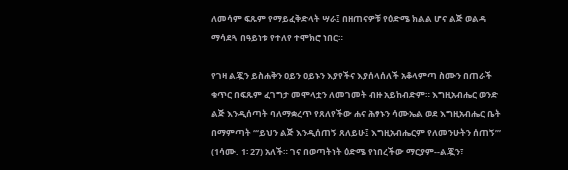ለመሳም ፍጹም የማይፈቅድላት ሣራ፤ በዘጠናዎቹ የዕድሜ ክልል ሆና ልጅ ወልዳ ማሳደጓ በዓይነቱ የተለየ ተሞክሮ ነበር።

የገዛ ልጇን ይስሐቅን ዐይን ዐይኑን እያየችና እያሰላሰለች አቆላምጣ ስሙን በጠራች ቁጥር በፍጹም ፈገግታ መሞላቷን ለመገመት ብዙ አይከብድም። እግዚአብሔር ወንድ ልጅ እንዲሰጣት ባለማቋረጥ የጸለየችው ሐና ሕፃኑን ሳሙኤል ወደ እግዚአብሔር ቤት በማምጣት “‘ይህን ልጅ እንዲሰጠኝ ጸለይሁ፤ እግዚአብሔርም የለመንሁትን ሰጠኝ’” (1ሳሙ. 1፡ 27) አለች። ገና በወጣትነት ዕድሜ የነበረችው ማርያም--ልጇን፣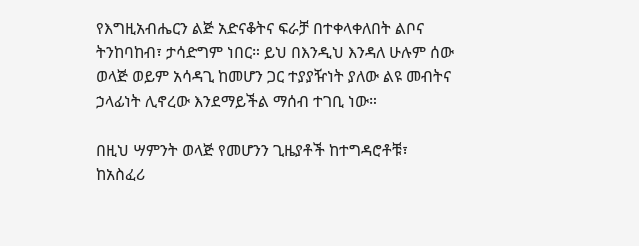የእግዚአብሔርን ልጅ አድናቆትና ፍራቻ በተቀላቀለበት ልቦና ትንከባከብ፣ ታሳድግም ነበር። ይህ በእንዲህ እንዳለ ሁሉም ሰው ወላጅ ወይም አሳዳጊ ከመሆን ጋር ተያያዥነት ያለው ልዩ መብትና ኃላፊነት ሊኖረው እንደማይችል ማሰብ ተገቢ ነው።

በዚህ ሣምንት ወላጅ የመሆንን ጊዜያቶች ከተግዳሮቶቹ፣ ከአስፈሪ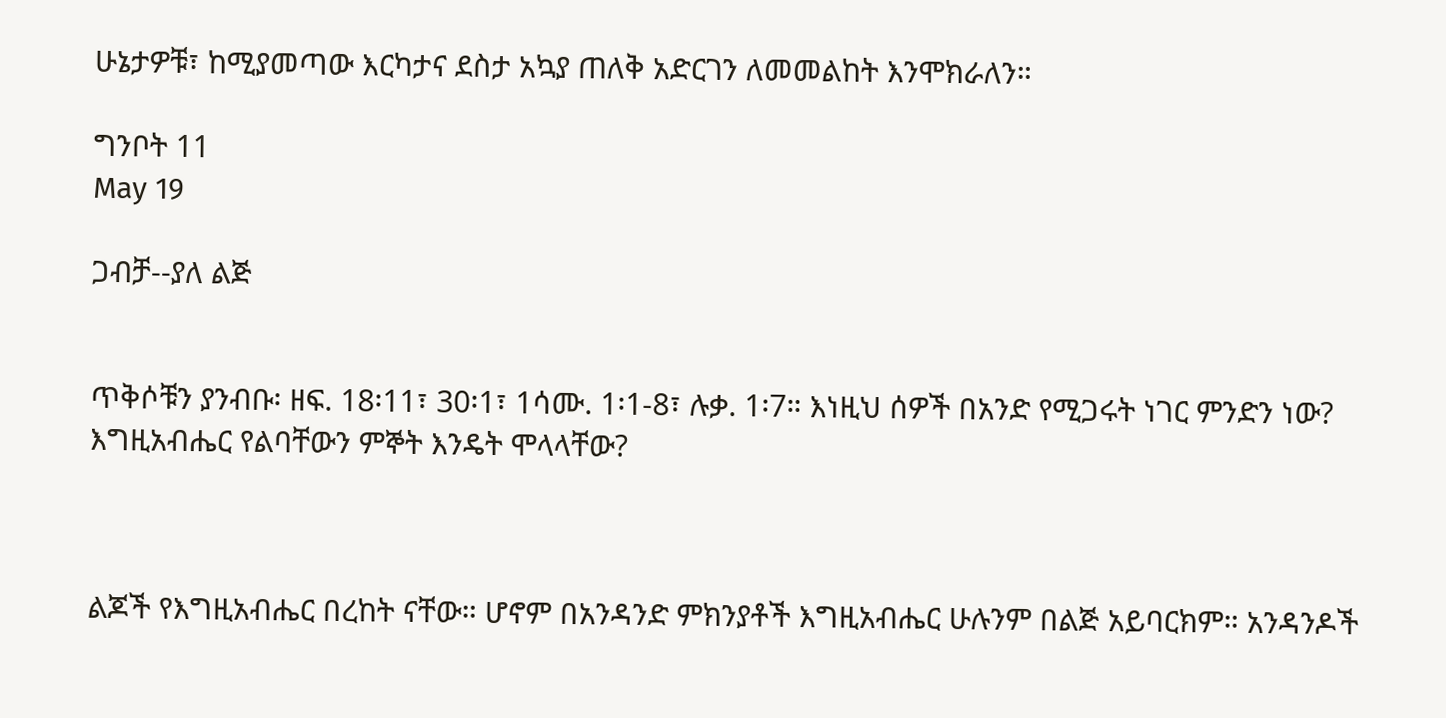ሁኔታዎቹ፣ ከሚያመጣው እርካታና ደስታ አኳያ ጠለቅ አድርገን ለመመልከት እንሞክራለን።

ግንቦት 11
May 19

ጋብቻ--ያለ ልጅ


ጥቅሶቹን ያንብቡ፡ ዘፍ. 18፡11፣ 30፡1፣ 1ሳሙ. 1፡1-8፣ ሉቃ. 1፡7። እነዚህ ሰዎች በአንድ የሚጋሩት ነገር ምንድን ነው? እግዚአብሔር የልባቸውን ምኞት እንዴት ሞላላቸው?



ልጆች የእግዚአብሔር በረከት ናቸው። ሆኖም በአንዳንድ ምክንያቶች እግዚአብሔር ሁሉንም በልጅ አይባርክም። አንዳንዶች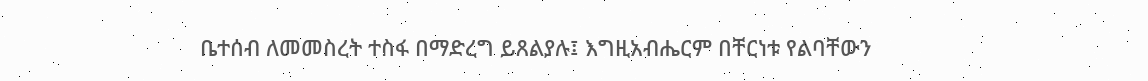ቤተሰብ ለመመስረት ተስፋ በማድረግ ይጸልያሉ፤ እግዚአብሔርም በቸርነቱ የልባቸውን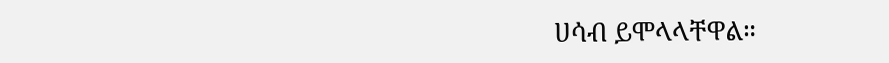ሀሳብ ይሞላላቸዋል።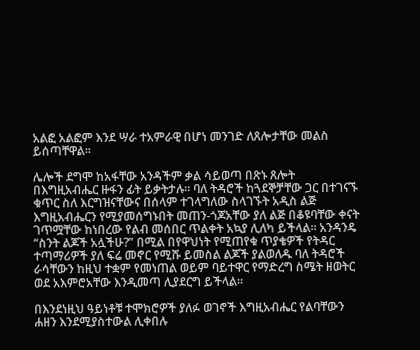አልፎ አልፎም እንደ ሣራ ተአምራዊ በሆነ መንገድ ለጸሎታቸው መልስ ይሰጣቸዋል።

ሌሎች ደግሞ ከአፋቸው አንዳችም ቃል ሳይወጣ በጽኑ ጸሎት በእግዚአብሔር ዙፋን ፊት ይቃትታሉ። ባለ ትዳሮች ከጓደኞቻቸው ጋር በተገናኙ ቁጥር ስለ እርግዝናቸውና በሰላም ተገላግለው ስላገኙት አዲስ ልጅ እግዚአብሔርን የሚያመሰግኑበት መጠን-ጎጆአቸው ያለ ልጅ በቆዩባቸው ቀናት ገጥሟቸው ከነበረው የልብ መሰበር ጥልቀት አኳያ ሊለካ ይችላል። አንዳንዴ “ስንት ልጆች አሏችሁ?” በሚል በየዋህነት የሚጠየቁ ጥያቄዎች የትዳር ተጣማሪዎች ያለ ፍሬ መኖር የሚሹ ይመስል ልጆች ያልወለዱ ባለ ትዳሮች ራሳቸውን ከዚህ ተቋም የመነጠል ወይም ባይተዋር የማድረግ ስሜት ዘወትር ወደ አእምሮአቸው እንዲመጣ ሊያደርግ ይችላል።

በእንደነዚህ ዓይነቶቹ ተሞክሮዎች ያለፉ ወገኖች እግዚአብሔር የልባቸውን ሐዘን እንደሚያስተውል ሊቀበሉ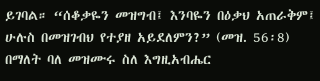ይገባል። “ሰቆቃዬን መዝግብ፤ እንባዬን በዕቃህ አጠራቅም፤ ሁሉስ በመዝገብህ የተያዘ አይደለምን?” (መዝ. 56፡8) በማለት ባለ መዝሙሩ ስለ እግዚአብሔር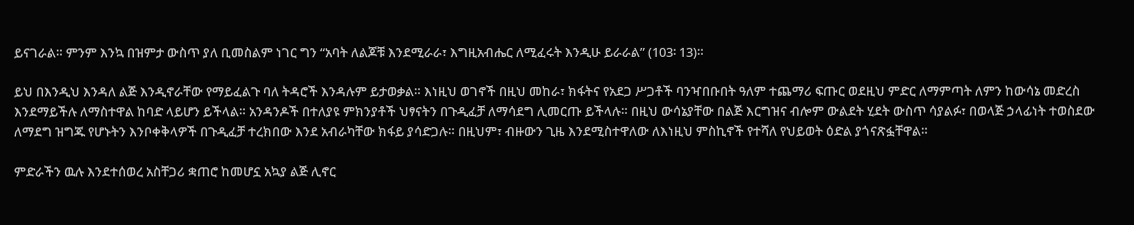ይናገራል። ምንም እንኳ በዝምታ ውስጥ ያለ ቢመስልም ነገር ግን “አባት ለልጆቹ እንደሚራራ፣ እግዚአብሔር ለሚፈሩት እንዲሁ ይራራል” (103፡ 13)።

ይህ በእንዲህ እንዳለ ልጅ እንዲኖራቸው የማይፈልጉ ባለ ትዳሮች እንዳሉም ይታወቃል። እነዚህ ወገኖች በዚህ መከራ፣ ክፋትና የአደጋ ሥጋቶች ባንዣበቡበት ዓለም ተጨማሪ ፍጡር ወደዚህ ምድር ለማምጣት ለምን ከውሳኔ መድረስ እንደማይችሉ ለማስተዋል ከባድ ላይሆን ይችላል። አንዳንዶች በተለያዩ ምክንያቶች ህፃናትን በጉዲፈቻ ለማሳደግ ሊመርጡ ይችላሉ። በዚህ ውሳኔያቸው በልጅ እርግዝና ብሎም ውልደት ሂደት ውስጥ ሳያልፉ፣ በወላጅ ኃላፊነት ተወስደው ለማደግ ዝግጁ የሆኑትን እንቦቀቅላዎች በጉዲፈቻ ተረክበው እንደ አብራካቸው ክፋይ ያሳድጋሉ። በዚህም፣ ብዙውን ጊዜ እንደሚስተዋለው ለእነዚህ ምስኪኖች የተሻለ የህይወት ዕድል ያጎናጽፏቸዋል።

ምድራችን ዉሉ እንደተሰወረ አስቸጋሪ ቋጠሮ ከመሆኗ አኳያ ልጅ ሊኖር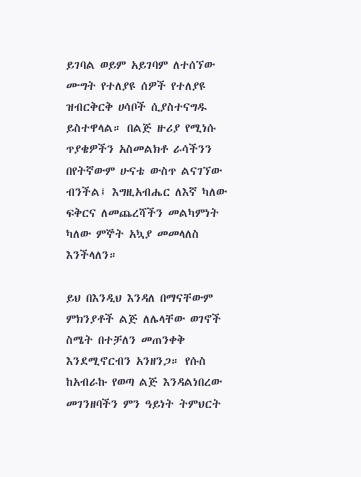ይገባል ወይም አይገባም ለተሰኘው ሙግት የተለያዩ ሰዎች የተለያዩ ዝብርቅርቅ ሀሳቦች ሲያስተናግዱ ይስተዋላል። በልጅ ዙሪያ የሚነሱ ጥያቄዎችን አስመልክቶ ራሳችንን በየትኛውም ሁናቴ ውስጥ ልናገኘው ብንችል፤ እግዚአብሔር ለእኛ ካለው ፍቅርና ለመጨረሻችን መልካምነት ካለው ምኞት አኳያ መመላለስ እንችላለን።

ይህ በእንዲህ እንዳለ በማናቸውም ምክንያቶች ልጅ ለሌላቸው ወገኖች ስሜት በተቻለን መጠንቀቅ እንደሚኖርብን አንዘንጋ። የሱስ ከአብራኩ የወጣ ልጅ እንዳልነበረው መገንዘባችን ምን ዓይነት ትምህርት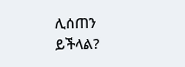ሊሰጠን ይችላል?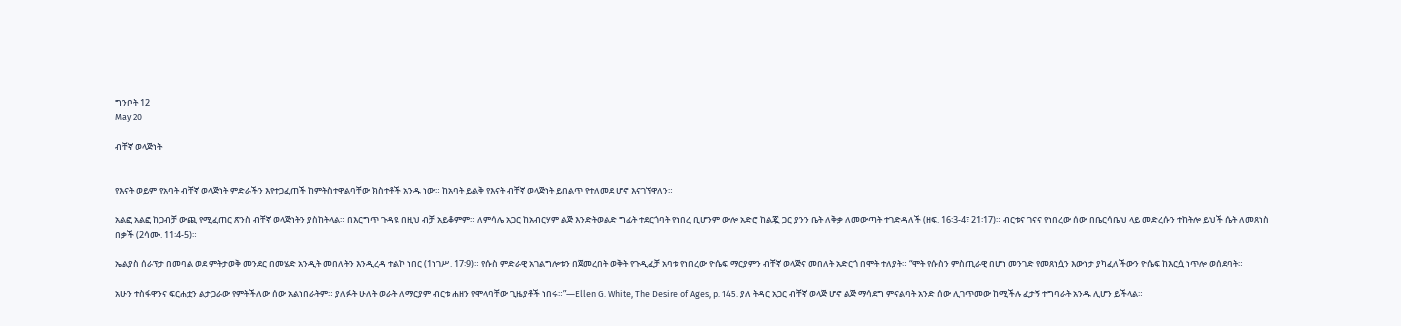ግንቦት 12
May 20

ብቸኛ ወላጅነት


የእናት ወይም የአባት ብቸኛ ወላጅነት ምድራችን እየተጋፈጠች ከምትስተዋልባቸው ክስተቶች አንዱ ነው። ከአባት ይልቅ የእናት ብቸኛ ወላጅነት ይበልጥ የተለመደ ሆኖ እናገኘዋለን።

አልፎ አልፎ ከጋብቻ ውጪ የሚፈጠር ጽንስ ብቸኛ ወላጅነትን ያስከትላል። በእርግጥ ጉዳዩ በዚህ ብቻ አይቆምም። ለምሳሌ አጋር ከአብርሃም ልጅ እንድትወልድ ግፊት ተደርጎባት የነበረ ቢሆንም ውሎ አድሮ ከልጇ ጋር ያንን ቤት ለቅቃ ለመውጣት ተገድዳለች (ዘፍ. 16፡3-4፣ 21፡17)። ብርቱና ገናና የነበረው ሰው በቤርሳቤህ ላይ መድረሱን ተከትሎ ይህች ሴት ለመጸነስ በቃች (2ሳሙ. 11፡4-5)።

ኤልያስ ሰራፕታ በመባል ወደ ምትታወቅ መንደር በመሄድ አንዲት መበለትን እንዲረዳ ተልኮ ነበር (1ነገሥ. 17፡9)። የሱስ ምድራዊ አገልግሎቱን በጀመረበት ወቅት የጉዲፈቻ አባቱ የነበረው ዮሴፍ ማርያምን ብቸኛ ወላጅና መበለት አድርጎ በሞት ተለያት። “ሞት የሱስን ምስጢራዊ በሆነ መንገድ የመጸነሷን እውነታ ያካፈለችውን ዮሴፍ ከእርሷ ነጥሎ ወሰደባት።

አሁን ተስፋዋንና ፍርሐቷን ልታጋራው የምትችለው ሰው አልነበራትም። ያለፉት ሁለት ወራት ለማርያም ብርቱ ሐዘን የሞላባቸው ጊዜያቶች ነበሩ።”—Ellen G. White, The Desire of Ages, p. 145. ያለ ትዳር አጋር ብቸኛ ወላጅ ሆኖ ልጅ ማሳደግ ምናልባት አንድ ሰው ሊገጥመው ከሚችሉ ፈታኝ ተግባራት አንዱ ሊሆን ይችላል።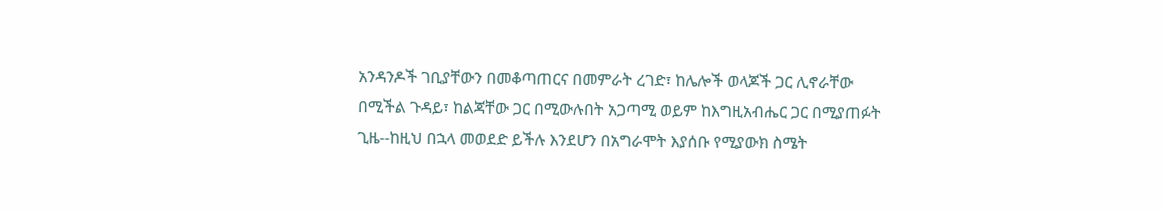አንዳንዶች ገቢያቸውን በመቆጣጠርና በመምራት ረገድ፣ ከሌሎች ወላጆች ጋር ሊኖራቸው በሚችል ጉዳይ፣ ከልጃቸው ጋር በሚውሉበት አጋጣሚ ወይም ከእግዚአብሔር ጋር በሚያጠፉት ጊዜ--ከዚህ በኋላ መወደድ ይችሉ እንደሆን በአግራሞት እያሰቡ የሚያውክ ስሜት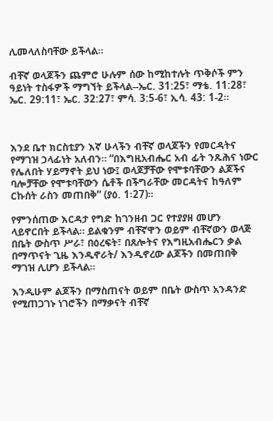ሊመላለስባቸው ይችላል።

ብቸኛ ወላጆችን ጨምሮ ሁሉም ሰው ከሚከተሉት ጥቅሶች ምን ዓይነት ተስፋዎች ማግኘት ይችላል--ኤር. 31:25፣ ማቴ. 11:28፣ ኤር. 29:11፣ ኤር. 32:27፣ ምሳ. 3:5-6፣ ኢሳ. 43: 1-2።



እንደ ቤተ ክርስቲያን እኛ ሁላችን ብቸኛ ወላጆችን የመርዳትና የማገዝ ኃላፊነት አለብን። “በእግዚአብሔር አብ ፊት ንጹሕና ነውር የሌለበት ሃይማኖት ይህ ነው፤ ወላጆቻቸው የሞቱባቸውን ልጆችና ባሎቻቸው የሞቱባቸውን ሴቶች በችግራቸው መርዳትና ከዓለም ርኩሰት ራስን መጠበቅ” (ያዕ. 1፡27)።

የምንሰጠው እርዳታ የግድ ከገንዘብ ጋር የተያያዘ መሆን ላይኖርበት ይችላል። ይልቁንም ብቸኛዋን ወይም ብቸኛውን ወላጅ በቤት ውስጥ ሥራ፣ በዕረፍት፣ በጸሎትና የእግዚአብሔርን ቃል በማጥናት ጊዜ እንዲኖራት/ እንዲኖረው ልጆችን በመጠበቅ ማገዝ ሊሆን ይችላል።

እንዲሁም ልጆችን በማስጠናት ወይም በቤት ውስጥ አንዳንድ የሚጠጋገኑ ነገሮችን በማቃናት ብቸኛ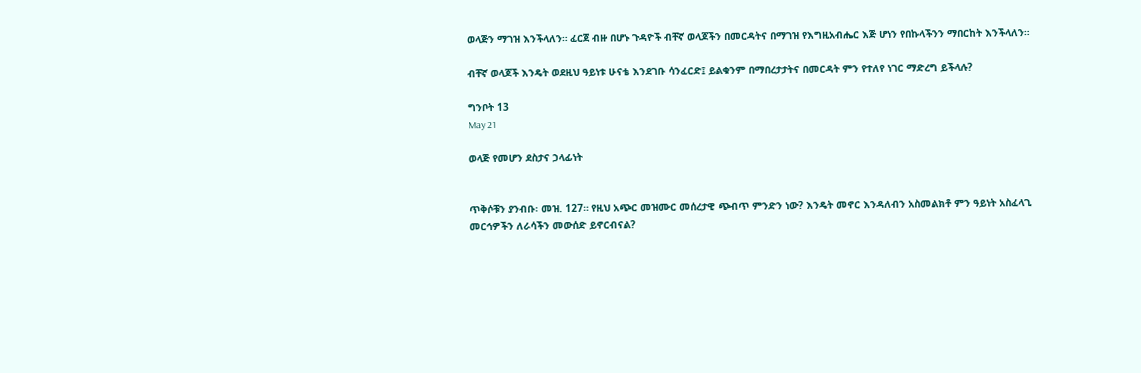ወላጅን ማገዝ እንችላለን። ፈርጀ ብዙ በሆኑ ጉዳዮች ብቸኛ ወላጆችን በመርዳትና በማገዝ የእግዚአብሔር እጅ ሆነን የበኩላችንን ማበርከት እንችላለን።

ብቸኛ ወላጆች እንዴት ወደዚህ ዓይነቱ ሁናቴ እንደገቡ ሳንፈርድ፤ ይልቁንም በማበረታታትና በመርዳት ምን የተለየ ነገር ማድረግ ይችላሉ?

ግንቦት 13
May 21

ወላጅ የመሆን ደስታና ኃላፊነት


ጥቅሶቹን ያንብቡ፡ መዝ. 127። የዚህ አጭር መዝሙር መሰረታዊ ጭብጥ ምንድን ነው? እንዴት መኖር እንዳለብን አስመልክቶ ምን ዓይነት አስፈላጊ መርኅዎችን ለራሳችን መውሰድ ይኖርብናል?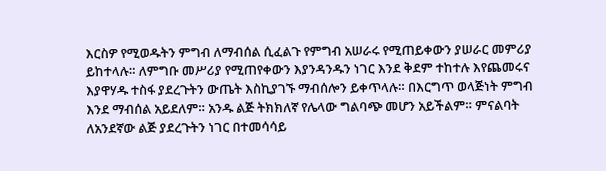እርስዎ የሚወዱትን ምግብ ለማብሰል ሲፈልጉ የምግብ አሠራሩ የሚጠይቀውን ያሠራር መምሪያ ይከተላሉ። ለምግቡ መሥሪያ የሚጠየቀውን እያንዳንዱን ነገር እንደ ቅደም ተከተሉ እየጨመሩና እያዋሃዱ ተስፋ ያደረጉትን ውጤት እስኪያገኙ ማብሰሎን ይቀጥላሉ። በእርግጥ ወላጅነት ምግብ እንደ ማብሰል አይደለም። አንዱ ልጅ ትክክለኛ የሌላው ግልባጭ መሆን አይችልም። ምናልባት ለአንደኛው ልጅ ያደረጉትን ነገር በተመሳሳይ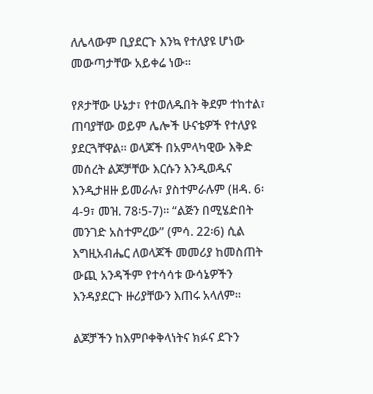ለሌላውም ቢያደርጉ እንኳ የተለያዩ ሆነው መውጣታቸው አይቀሬ ነው።

የጾታቸው ሁኔታ፣ የተወለዱበት ቅደም ተከተል፣ ጠባያቸው ወይም ሌሎች ሁናቴዎች የተለያዩ ያደርጓቸዋል። ወላጆች በአምላካዊው እቅድ መሰረት ልጆቻቸው እርሱን እንዲወዱና እንዲታዘዙ ይመራሉ፣ ያስተምራሉም (ዘዳ. 6፡4-9፣ መዝ. 78፡5-7)። “ልጅን በሚሄድበት መንገድ አስተምረው” (ምሳ. 22፡6) ሲል እግዚአብሔር ለወላጆች መመሪያ ከመስጠት ውጪ አንዳችም የተሳሳቱ ውሳኔዎችን እንዳያደርጉ ዙሪያቸውን እጠሩ አላለም።

ልጆቻችን ከእምቦቀቅላነትና ክፉና ደጉን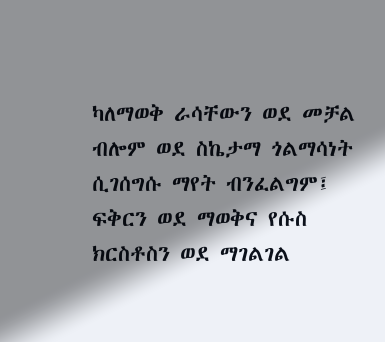ካለማወቅ ራሳቸውን ወደ መቻል ብሎም ወደ ስኬታማ ጎልማሳነት ሲገሰግሱ ማየት ብንፈልግም፤ ፍቅርን ወደ ማወቅና የሱስ ክርስቶስን ወደ ማገልገል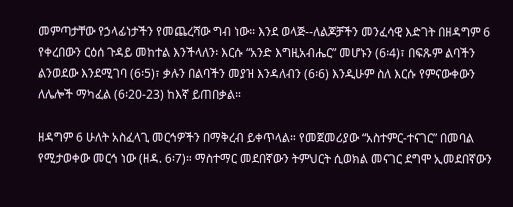መምጣታቸው የኃላፊነታችን የመጨረሻው ግብ ነው። እንደ ወላጅ--ለልጆቻችን መንፈሳዊ እድገት በዘዳግም 6 የቀረበውን ርዕሰ ጉዳይ መከተል እንችላለን፡ እርሱ “አንድ እግዚአብሔር” መሆኑን (6፡4)፣ በፍጹም ልባችን ልንወደው እንደሚገባ (6፡5)፣ ቃሉን በልባችን መያዝ እንዳለብን (6፡6) እንዲሁም ስለ እርሱ የምናውቀውን ለሌሎች ማካፈል (6፡20-23) ከእኛ ይጠበቃል።

ዘዳግም 6 ሁለት አስፈላጊ መርኅዎችን በማቅረብ ይቀጥላል። የመጀመሪያው “አስተምር-ተናገር” በመባል የሚታወቀው መርኅ ነው (ዘዳ. 6፡7)። ማስተማር መደበኛውን ትምህርት ሲወክል መናገር ደግሞ ኢመደበኛውን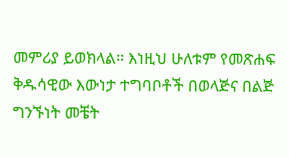መምሪያ ይወክላል። እነዚህ ሁለቱም የመጽሐፍ ቅዱሳዊው እውነታ ተግባቦቶች በወላጅና በልጅ ግንኙነት መቼት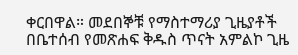ቀርበዋል። መደበኞቹ የማስተማሪያ ጊዜያቶች በቤተሰብ የመጽሐፍ ቅዱስ ጥናት አምልኮ ጊዜ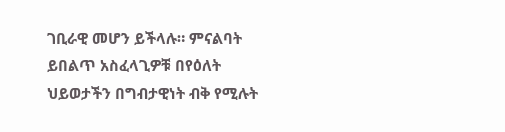ገቢራዊ መሆን ይችላሉ። ምናልባት ይበልጥ አስፈላጊዎቹ በየዕለት ህይወታችን በግብታዊነት ብቅ የሚሉት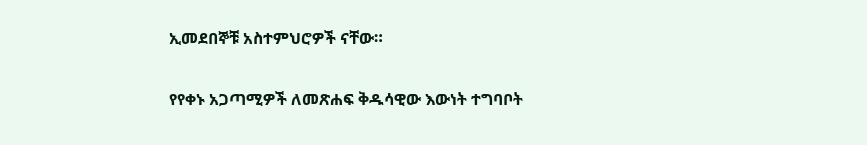ኢመደበኞቹ አስተምህሮዎች ናቸው።

የየቀኑ አጋጣሚዎች ለመጽሐፍ ቅዱሳዊው እውነት ተግባቦት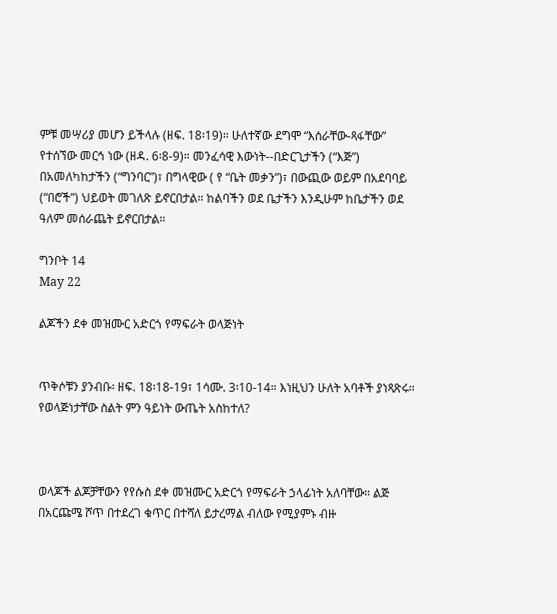ምቹ መሣሪያ መሆን ይችላሉ (ዘፍ. 18፡19)። ሁለተኛው ደግሞ “እሰራቸው-ጻፋቸው” የተሰኘው መርኅ ነው (ዘዳ. 6፡8-9)። መንፈሳዊ እውነት--በድርጊታችን (“እጅ”) በአመለካከታችን (“ግንባር”)፣ በግላዊው ( የ “ቤት መቃን”)፣ በውጪው ወይም በአደባባይ (“በሮች”) ህይወት መገለጽ ይኖርበታል። ከልባችን ወደ ቤታችን እንዲሁም ከቤታችን ወደ ዓለም መሰራጨት ይኖርበታል።

ግንቦት 14
May 22

ልጆችን ደቀ መዝሙር አድርጎ የማፍራት ወላጅነት


ጥቅሶቹን ያንብቡ፡ ዘፍ. 18፡18-19፣ 1ሳሙ. 3፡10-14። እነዚህን ሁለት አባቶች ያነጻጽሩ። የወላጅነታቸው ስልት ምን ዓይነት ውጤት አስከተለ?



ወላጆች ልጆቻቸውን የየሱስ ደቀ መዝሙር አድርጎ የማፍራት ኃላፊነት አለባቸው። ልጅ በአርጩሜ ሾጥ በተደረገ ቁጥር በተሻለ ይታረማል ብለው የሚያምኑ ብዙ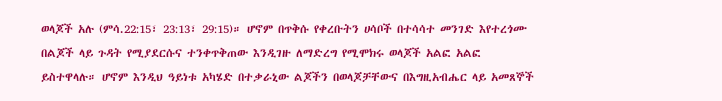ወላጆች አሉ (ምሳ.22:15፣ 23:13፣ 29:15)። ሆኖም በጥቅሱ የቀረቡትን ሀሳቦች በተሳሳተ መንገድ እየተረጎሙ በልጆች ላይ ጉዳት የሚያደርሱና ተንቀጥቅጠው እንዲገዙ ለማድረግ የሚሞክሩ ወላጆች አልፎ አልፎ ይስተዋላሉ። ሆኖም እንዲህ ዓይነቱ አካሄድ በተቃራኒው ልጆችን በወላጆቻቸውና በእግዚአብሔር ላይ አመጸኞች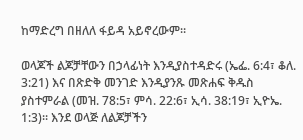ከማድረግ በዘለለ ፋይዳ አይኖረውም።

ወላጆች ልጆቻቸውን በኃላፊነት እንዲያስተዳድሩ (ኤፌ. 6:4፣ ቆለ. 3:21) እና በጽድቅ መንገድ እንዲያንጹ መጽሐፍ ቅዱስ ያስተምራል (መዝ. 78:5፣ ምሳ. 22:6፣ ኢሳ. 38:19፣ ኢዮኤ. 1:3)። እንደ ወላጅ ለልጆቻችን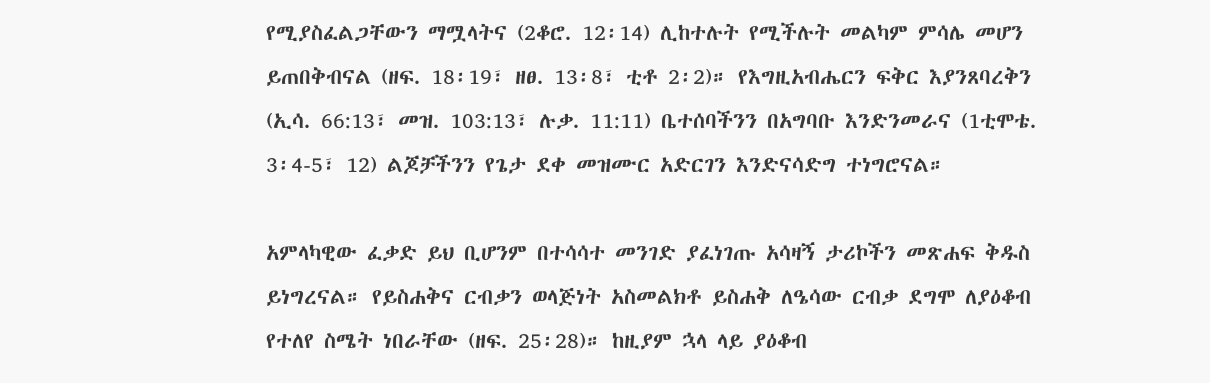የሚያስፈልጋቸውን ማሟላትና (2ቆሮ. 12፡14) ሊከተሉት የሚችሉት መልካም ምሳሌ መሆን ይጠበቅብናል (ዘፍ. 18፡19፣ ዘፀ. 13፡8፣ ቲቶ 2፡2)። የእግዚአብሔርን ፍቅር እያንጸባረቅን (ኢሳ. 66:13፣ መዝ. 103:13፣ ሉቃ. 11:11) ቤተሰባችንን በአግባቡ እንድንመራና (1ቲሞቴ. 3፡4-5፣ 12) ልጆቻችንን የጌታ ደቀ መዝሙር አድርገን እንድናሳድግ ተነግሮናል።

አምላካዊው ፈቃድ ይህ ቢሆንም በተሳሳተ መንገድ ያፈነገጡ አሳዛኝ ታሪኮችን መጽሐፍ ቅዱስ ይነግረናል። የይስሐቅና ርብቃን ወላጅነት አስመልክቶ ይስሐቅ ለዔሳው ርብቃ ደግሞ ለያዕቆብ የተለየ ስሜት ነበራቸው (ዘፍ. 25፡28)። ከዚያም ኋላ ላይ ያዕቆብ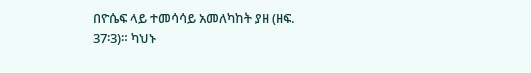በዮሴፍ ላይ ተመሳሳይ አመለካከት ያዘ (ዘፍ. 37፡3)። ካህኑ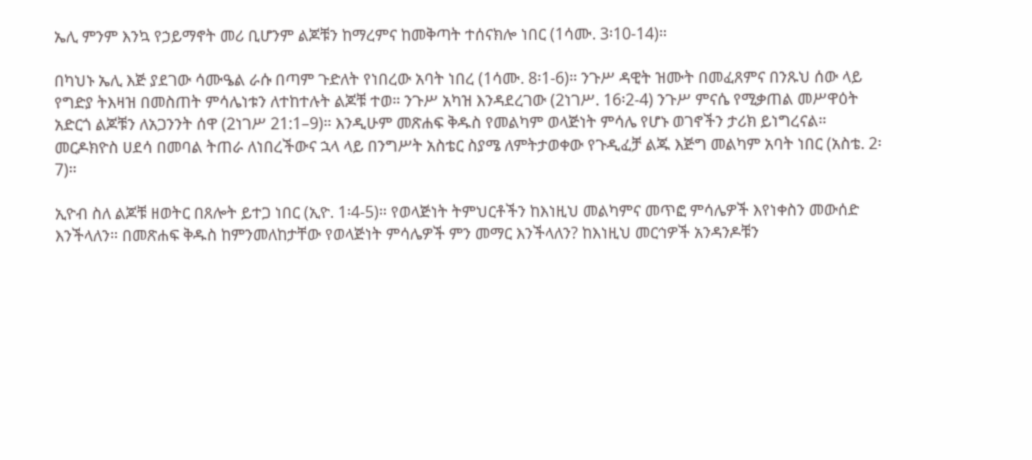ኤሊ ምንም እንኳ የኃይማኖት መሪ ቢሆንም ልጆቹን ከማረምና ከመቅጣት ተሰናክሎ ነበር (1ሳሙ. 3፡10-14)።

በካህኑ ኤሊ እጅ ያደገው ሳሙዔል ራሱ በጣም ጉድለት የነበረው አባት ነበረ (1ሳሙ. 8፡1-6)። ንጉሥ ዳዊት ዝሙት በመፈጸምና በንጹህ ሰው ላይ የግድያ ትእዛዝ በመስጠት ምሳሌነቱን ለተከተሉት ልጆቹ ተወ። ንጉሥ አካዝ እንዳደረገው (2ነገሥ. 16፡2-4) ንጉሥ ምናሴ የሚቃጠል መሥዋዕት አድርጎ ልጆቹን ለአጋንንት ሰዋ (2ነገሥ 21:1–9)። እንዲሁም መጽሐፍ ቅዱስ የመልካም ወላጅነት ምሳሌ የሆኑ ወገኖችን ታሪክ ይነግረናል። መርዶክዮስ ሀደሳ በመባል ትጠራ ለነበረችውና ኋላ ላይ በንግሥት አስቴር ስያሜ ለምትታወቀው የጉዲፈቻ ልጁ እጅግ መልካም አባት ነበር (አስቴ. 2፡7)።

ኢዮብ ስለ ልጆቹ ዘወትር በጸሎት ይተጋ ነበር (ኢዮ. 1፡4-5)። የወላጅነት ትምህርቶችን ከእነዚህ መልካምና መጥፎ ምሳሌዎች እየነቀስን መውሰድ እንችላለን። በመጽሐፍ ቅዱስ ከምንመለከታቸው የወላጅነት ምሳሌዎች ምን መማር እንችላለን? ከእነዚህ መርኅዎች አንዳንዶቹን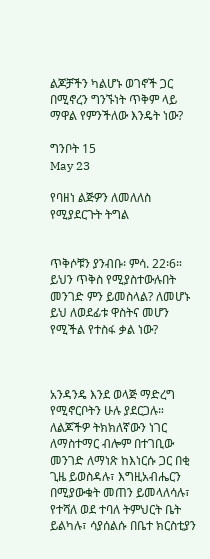ልጆቻችን ካልሆኑ ወገኖች ጋር በሚኖረን ግንኙነት ጥቅም ላይ ማዋል የምንችለው እንዴት ነው?

ግንቦት 15
May 23

የባዘነ ልጅዎን ለመለለስ የሚያደርጉት ትግል


ጥቅሶቹን ያንብቡ፡ ምሳ. 22፡6። ይህን ጥቅስ የሚያስተውሉበት መንገድ ምን ይመስላል? ለመሆኑ ይህ ለወደፊቱ ዋስትና መሆን የሚችል የተስፋ ቃል ነው?



አንዳንዴ እንደ ወላጅ ማድረግ የሚኖርቦትን ሁሉ ያደርጋሉ። ለልጆችዎ ትክክለኛውን ነገር ለማስተማር ብሎም በተገቢው መንገድ ለማነጽ ከእነርሱ ጋር በቂ ጊዜ ይወስዳሉ፣ እግዚአብሔርን በሚያውቁት መጠን ይመላለሳሉ፣ የተሻለ ወደ ተባለ ትምህርት ቤት ይልካሉ፣ ሳያሰልሱ በቤተ ክርስቲያን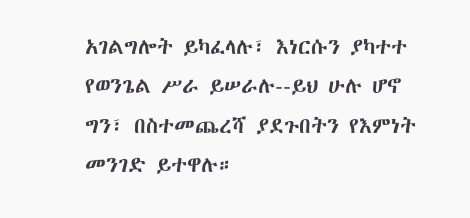አገልግሎት ይካፈላሉ፣ እነርሱን ያካተተ የወንጌል ሥራ ይሠራሉ--ይህ ሁሉ ሆኖ ግን፣ በስተመጨረሻ ያደጉበትን የእምነት መንገድ ይተዋሉ።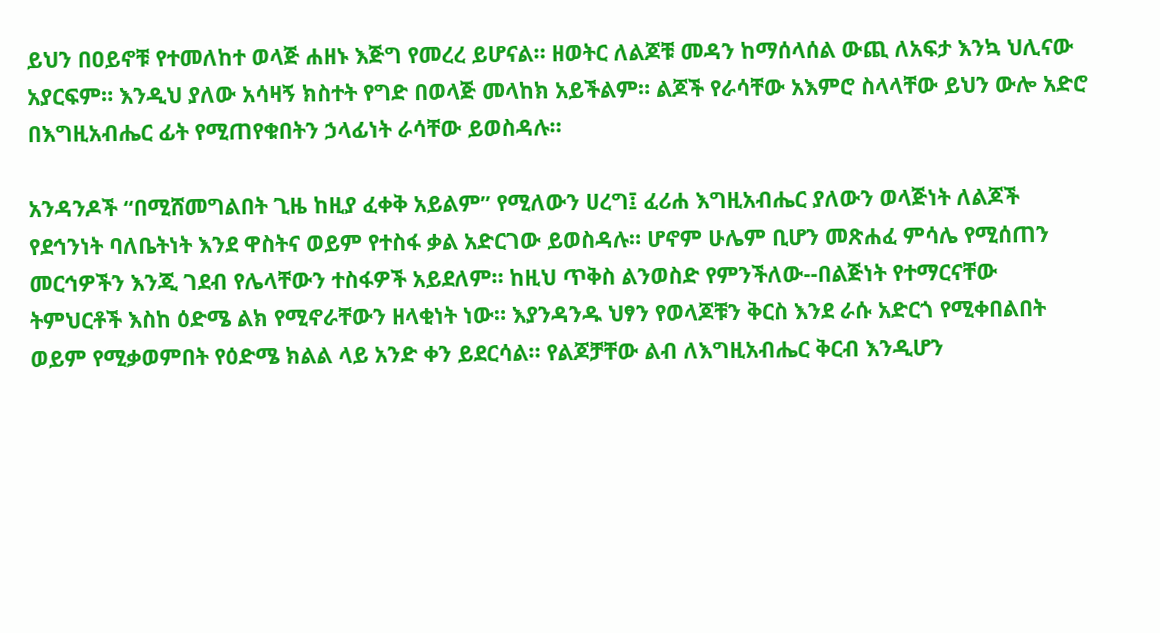ይህን በዐይኖቹ የተመለከተ ወላጅ ሐዘኑ እጅግ የመረረ ይሆናል። ዘወትር ለልጆቹ መዳን ከማሰላሰል ውጪ ለአፍታ እንኳ ህሊናው አያርፍም። እንዲህ ያለው አሳዛኝ ክስተት የግድ በወላጅ መላከክ አይችልም። ልጆች የራሳቸው አእምሮ ስላላቸው ይህን ውሎ አድሮ በእግዚአብሔር ፊት የሚጠየቁበትን ኃላፊነት ራሳቸው ይወስዳሉ።

አንዳንዶች “በሚሸመግልበት ጊዜ ከዚያ ፈቀቅ አይልም” የሚለውን ሀረግ፤ ፈሪሐ እግዚአብሔር ያለውን ወላጅነት ለልጆች የደኅንነት ባለቤትነት እንደ ዋስትና ወይም የተስፋ ቃል አድርገው ይወስዳሉ። ሆኖም ሁሌም ቢሆን መጽሐፈ ምሳሌ የሚሰጠን መርኅዎችን እንጂ ገደብ የሌላቸውን ተስፋዎች አይደለም። ከዚህ ጥቅስ ልንወስድ የምንችለው--በልጅነት የተማርናቸው ትምህርቶች እስከ ዕድሜ ልክ የሚኖራቸውን ዘላቂነት ነው። እያንዳንዱ ህፃን የወላጆቹን ቅርስ እንደ ራሱ አድርጎ የሚቀበልበት ወይም የሚቃወምበት የዕድሜ ክልል ላይ አንድ ቀን ይደርሳል። የልጆቻቸው ልብ ለእግዚአብሔር ቅርብ እንዲሆን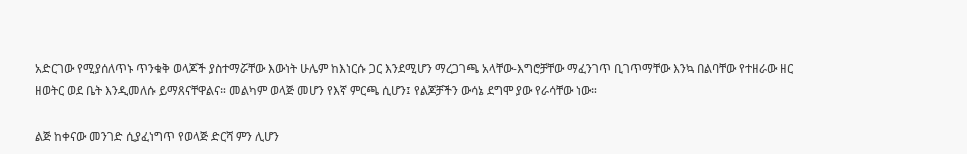አድርገው የሚያሰለጥኑ ጥንቁቅ ወላጆች ያስተማሯቸው እውነት ሁሌም ከእነርሱ ጋር እንደሚሆን ማረጋገጫ አላቸው-እግሮቻቸው ማፈንገጥ ቢገጥማቸው እንኳ በልባቸው የተዘራው ዘር ዘወትር ወደ ቤት እንዲመለሱ ይማጸናቸዋልና። መልካም ወላጅ መሆን የእኛ ምርጫ ሲሆን፤ የልጆቻችን ውሳኔ ደግሞ ያው የራሳቸው ነው።

ልጅ ከቀናው መንገድ ሲያፈነግጥ የወላጅ ድርሻ ምን ሊሆን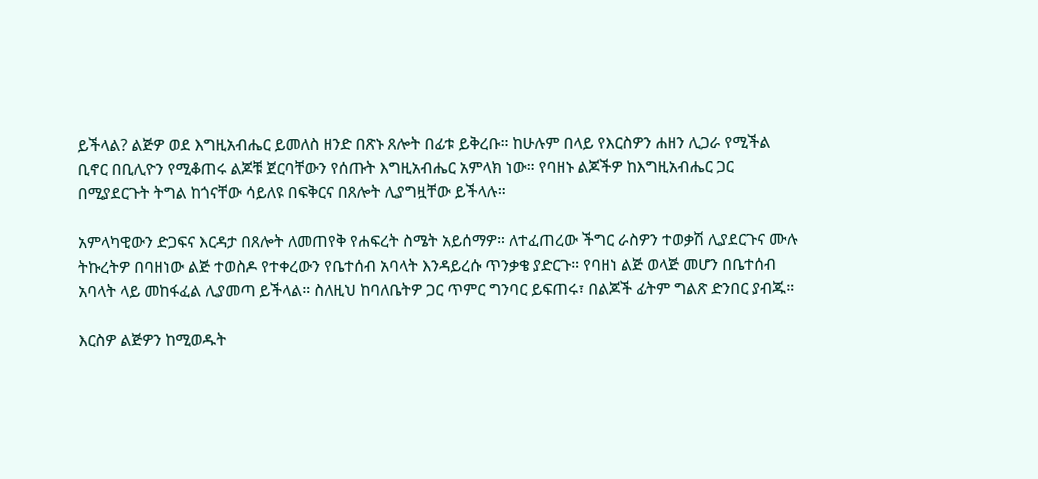ይችላል? ልጅዎ ወደ እግዚአብሔር ይመለስ ዘንድ በጽኑ ጸሎት በፊቱ ይቅረቡ። ከሁሉም በላይ የእርስዎን ሐዘን ሊጋራ የሚችል ቢኖር በቢሊዮን የሚቆጠሩ ልጆቹ ጀርባቸውን የሰጡት እግዚአብሔር አምላክ ነው። የባዘኑ ልጆችዎ ከእግዚአብሔር ጋር በሚያደርጉት ትግል ከጎናቸው ሳይለዩ በፍቅርና በጸሎት ሊያግዟቸው ይችላሉ።

አምላካዊውን ድጋፍና እርዳታ በጸሎት ለመጠየቅ የሐፍረት ስሜት አይሰማዎ። ለተፈጠረው ችግር ራስዎን ተወቃሽ ሊያደርጉና ሙሉ ትኩረትዎ በባዘነው ልጅ ተወስዶ የተቀረውን የቤተሰብ አባላት እንዳይረሱ ጥንቃቄ ያድርጉ። የባዘነ ልጅ ወላጅ መሆን በቤተሰብ አባላት ላይ መከፋፈል ሊያመጣ ይችላል። ስለዚህ ከባለቤትዎ ጋር ጥምር ግንባር ይፍጠሩ፣ በልጆች ፊትም ግልጽ ድንበር ያብጁ።

እርስዎ ልጅዎን ከሚወዱት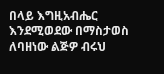በላይ እግዚአብሔር እንደሚወደው በማስታወስ ለባዘነው ልጅዎ ብሩህ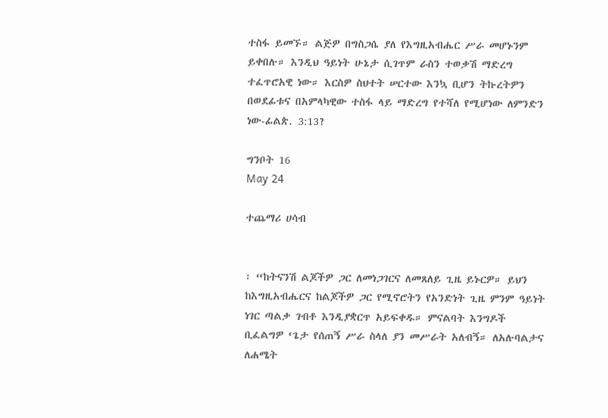ተስፋ ይመኙ። ልጅዎ በግስጋሴ ያለ የእግዚአብሔር ሥራ መሆኑንም ይቀበሉ። እንዲህ ዓይነት ሁኔታ ሲገጥም ራስን ተወቃሽ ማድረግ ተፈጥሮአዊ ነው። እርስዎ ስህተት ሠርተው እንኳ ቢሆን ትኩረትዎን በወደፊቱና በአምላካዊው ተስፋ ላይ ማድረግ የተሻለ የሚሆነው ለምንድን ነው-ፊልጵ. 3:13?

ግንቦት 16
May 24

ተጨማሪ ሀሳብ


፡ “ከትናንሽ ልጆችዎ ጋር ለመነጋገርና ለመጸለይ ጊዜ ይኑርዎ። ይህን ከእግዚአብሔርና ከልጆችዎ ጋር የሚኖሮትን የአንድነት ጊዜ ምንም ዓይነት ነገር ጣልቃ ገብቶ እንዲያቋርጥ አይፍቀዱ። ምናልባት እንግዶች ቢፈልግዎ ‘ጌታ የሰጠኝ ሥራ ስላለ ያን መሥራት አለብኝ። ለአሉባልታና ለሐሜት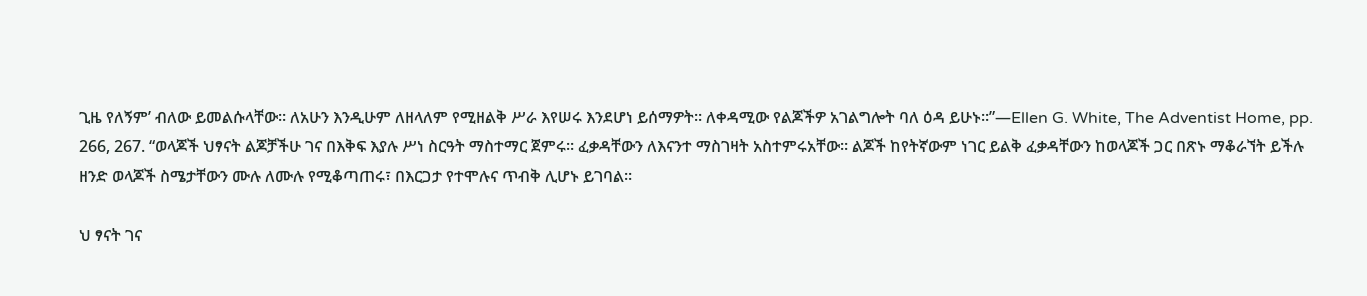ጊዜ የለኝም’ ብለው ይመልሱላቸው። ለአሁን እንዲሁም ለዘላለም የሚዘልቅ ሥራ እየሠሩ እንደሆነ ይሰማዎት። ለቀዳሚው የልጆችዎ አገልግሎት ባለ ዕዳ ይሁኑ።”—Ellen G. White, The Adventist Home, pp. 266, 267. “ወላጆች ህፃናት ልጆቻችሁ ገና በእቅፍ እያሉ ሥነ ስርዓት ማስተማር ጀምሩ። ፈቃዳቸውን ለእናንተ ማስገዛት አስተምሩአቸው። ልጆች ከየትኛውም ነገር ይልቅ ፈቃዳቸውን ከወላጆች ጋር በጽኑ ማቆራኘት ይችሉ ዘንድ ወላጆች ስሜታቸውን ሙሉ ለሙሉ የሚቆጣጠሩ፣ በእርጋታ የተሞሉና ጥብቅ ሊሆኑ ይገባል።

ህ ፃናት ገና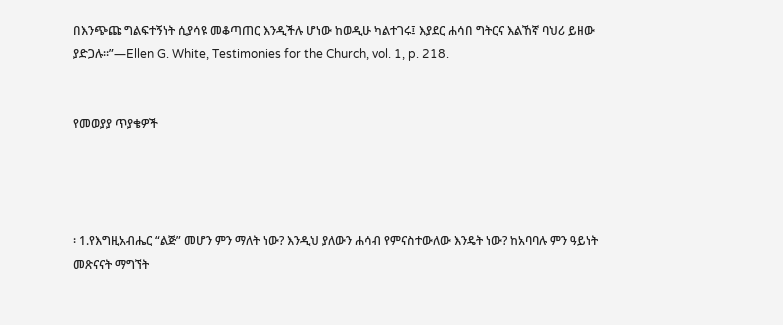በእንጭጩ ግልፍተኝነት ሲያሳዩ መቆጣጠር እንዲችሉ ሆነው ከወዲሁ ካልተገሩ፤ እያደር ሐሳበ ግትርና እልኸኛ ባህሪ ይዘው ያድጋሉ።”—Ellen G. White, Testimonies for the Church, vol. 1, p. 218.


የመወያያ ጥያቄዎች




፡ 1.የእግዚአብሔር “ልጅ” መሆን ምን ማለት ነው? እንዲህ ያለውን ሐሳብ የምናስተውለው እንዴት ነው? ከአባባሉ ምን ዓይነት መጽናናት ማግኘት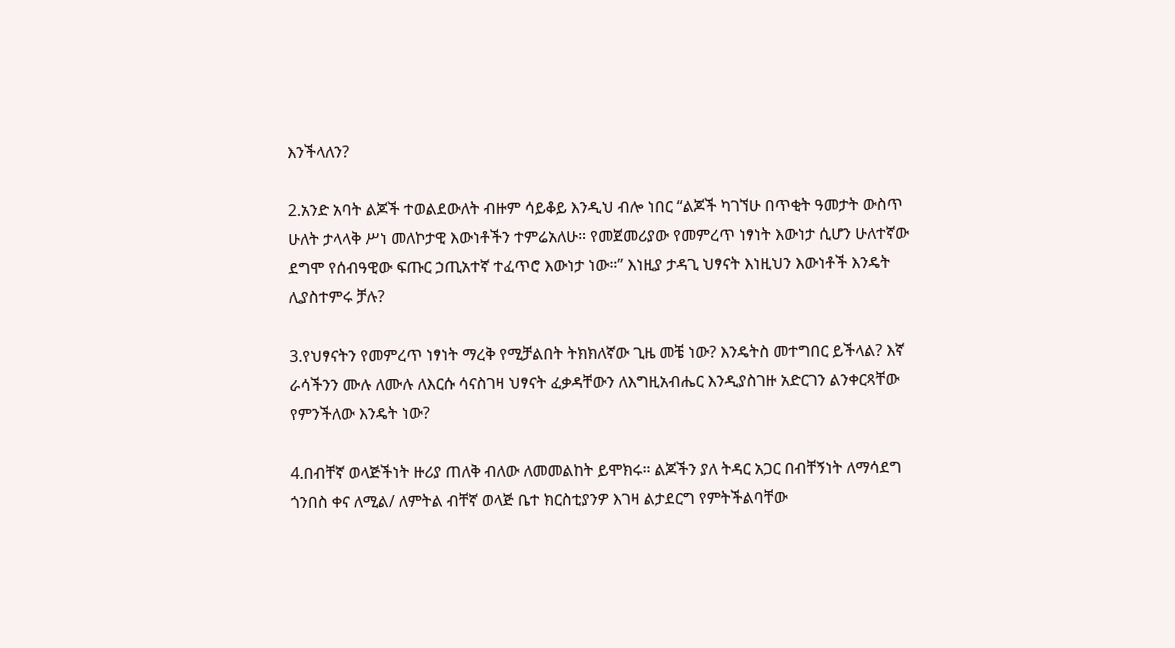እንችላለን?

2.አንድ አባት ልጆች ተወልደውለት ብዙም ሳይቆይ እንዲህ ብሎ ነበር “ልጆች ካገኘሁ በጥቂት ዓመታት ውስጥ ሁለት ታላላቅ ሥነ መለኮታዊ እውነቶችን ተምሬአለሁ። የመጀመሪያው የመምረጥ ነፃነት እውነታ ሲሆን ሁለተኛው ደግሞ የሰብዓዊው ፍጡር ኃጢአተኛ ተፈጥሮ እውነታ ነው።” እነዚያ ታዳጊ ህፃናት እነዚህን እውነቶች እንዴት ሊያስተምሩ ቻሉ?

3.የህፃናትን የመምረጥ ነፃነት ማረቅ የሚቻልበት ትክክለኛው ጊዜ መቼ ነው? እንዴትስ መተግበር ይችላል? እኛ ራሳችንን ሙሉ ለሙሉ ለእርሱ ሳናስገዛ ህፃናት ፈቃዳቸውን ለእግዚአብሔር እንዲያስገዙ አድርገን ልንቀርጻቸው የምንችለው እንዴት ነው?

4.በብቸኛ ወላጅችነት ዙሪያ ጠለቅ ብለው ለመመልከት ይሞክሩ። ልጆችን ያለ ትዳር አጋር በብቸኝነት ለማሳደግ ጎንበስ ቀና ለሚል/ ለምትል ብቸኛ ወላጅ ቤተ ክርስቲያንዎ እገዛ ልታደርግ የምትችልባቸው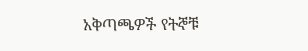አቅጣጫዎች የትኞቹ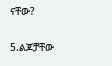ናቸው?

5.ልጆቻቸው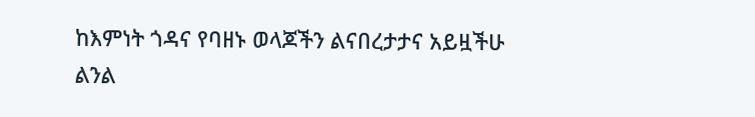ከእምነት ጎዳና የባዘኑ ወላጆችን ልናበረታታና አይዟችሁ ልንል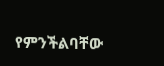የምንችልባቸው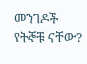መንገዶች የትኞቹ ናቸው?